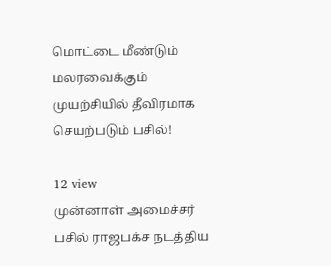மொட்டை மீண்டும் மலரவைக்கும் முயற்சியில் தீவிரமாக செயற்படும் பசில்!

12 view
முன்னாள் அமைச்சர் பசில் ராஜபக்ச நடத்திய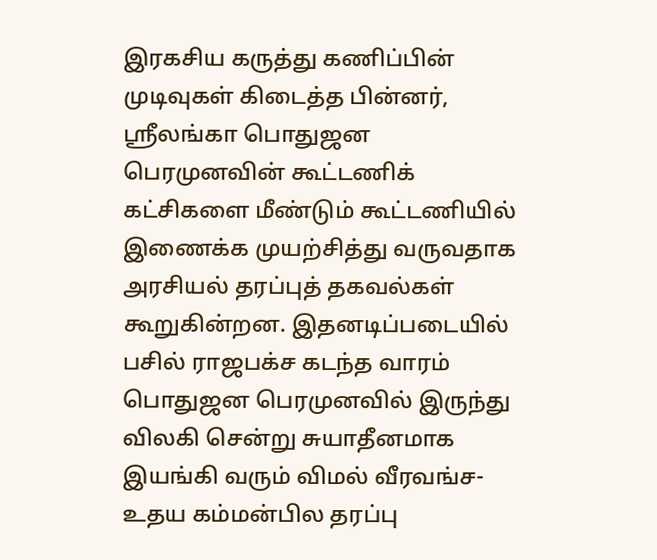இரகசிய கருத்து கணிப்பின் முடிவுகள் கிடைத்த பின்னர், ஸ்ரீலங்கா பொதுஜன பெரமுனவின் கூட்டணிக் கட்சிகளை மீண்டும் கூட்டணியில் இணைக்க முயற்சித்து வருவதாக அரசியல் தரப்புத் தகவல்கள் கூறுகின்றன. இதனடிப்படையில் பசில் ராஜபக்ச கடந்த வாரம் பொதுஜன பெரமுனவில் இருந்து விலகி சென்று சுயாதீனமாக இயங்கி வரும் விமல் வீரவங்ச-உதய கம்மன்பில தரப்பு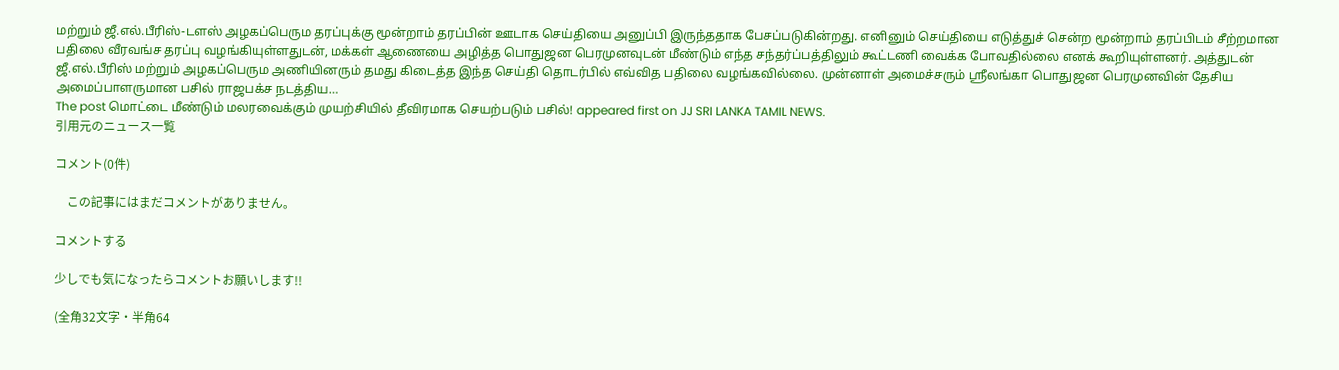மற்றும் ஜீ.எல்.பீரிஸ்-டளஸ் அழகப்பெரும தரப்புக்கு மூன்றாம் தரப்பின் ஊடாக செய்தியை அனுப்பி இருந்ததாக பேசப்படுகின்றது. எனினும் செய்தியை எடுத்துச் சென்ற மூன்றாம் தரப்பிடம் சீற்றமான பதிலை வீரவங்ச தரப்பு வழங்கியுள்ளதுடன், மக்கள் ஆணையை அழித்த பொதுஜன பெரமுனவுடன் மீண்டும் எந்த சந்தர்ப்பத்திலும் கூட்டணி வைக்க போவதில்லை எனக் கூறியுள்ளனர். அத்துடன் ஜீ.எல்.பீரிஸ் மற்றும் அழகப்பெரும அணியினரும் தமது கிடைத்த இந்த செய்தி தொடர்பில் எவ்வித பதிலை வழங்கவில்லை. முன்னாள் அமைச்சரும் ஸ்ரீலங்கா பொதுஜன பெரமுனவின் தேசிய அமைப்பாளருமான பசில் ராஜபக்ச நடத்திய…
The post மொட்டை மீண்டும் மலரவைக்கும் முயற்சியில் தீவிரமாக செயற்படும் பசில்! appeared first on JJ SRI LANKA TAMIL NEWS.
引用元のニュース一覧

コメント(0件)

    この記事にはまだコメントがありません。

コメントする

少しでも気になったらコメントお願いします!!

(全角32文字・半角64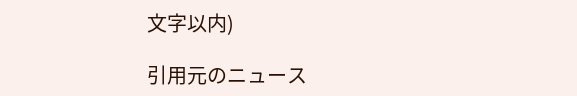文字以内)

引用元のニュース